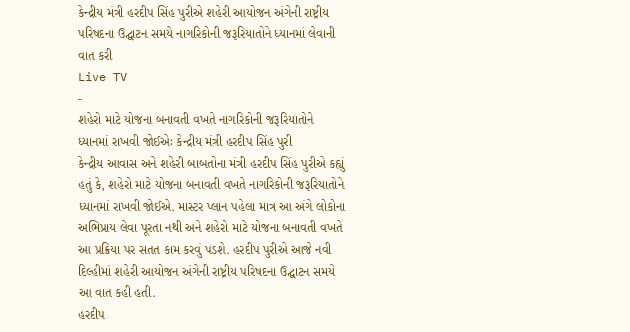કેન્દ્રીય મંત્રી હરદીપ સિંહ પુરીએ શહેરી આયોજન અંગેની રાષ્ટ્રીય પરિષદના ઉદ્ઘાટન સમયે નાગરિકોની જરૂરિયાતોને ધ્યાનમાં લેવાની વાત કરી
Live TV
-
શહેરો માટે યોજના બનાવતી વખતે નાગરિકોની જરૂરિયાતોને ધ્યાનમાં રાખવી જોઈએઃ કેન્દ્રીય મંત્રી હરદીપ સિંહ પુરી
કેન્દ્રીય આવાસ અને શહેરી બાબતોના મંત્રી હરદીપ સિંહ પુરીએ કહ્યું હતું કે, શહેરો માટે યોજના બનાવતી વખતે નાગરિકોની જરૂરિયાતોને ધ્યાનમાં રાખવી જોઈએ. માસ્ટર પ્લાન પહેલા માત્ર આ અંગે લોકોના અભિપ્રાય લેવા પૂરતા નથી અને શહેરો માટે યોજના બનાવતી વખતે આ પ્રક્રિયા પર સતત કામ કરવું પડશે. હરદીપ પુરીએ આજે નવી દિલ્હીમાં શહેરી આયોજન અંગેની રાષ્ટ્રીય પરિષદના ઉદ્ઘાટન સમયે આ વાત કહી હતી.
હરદીપ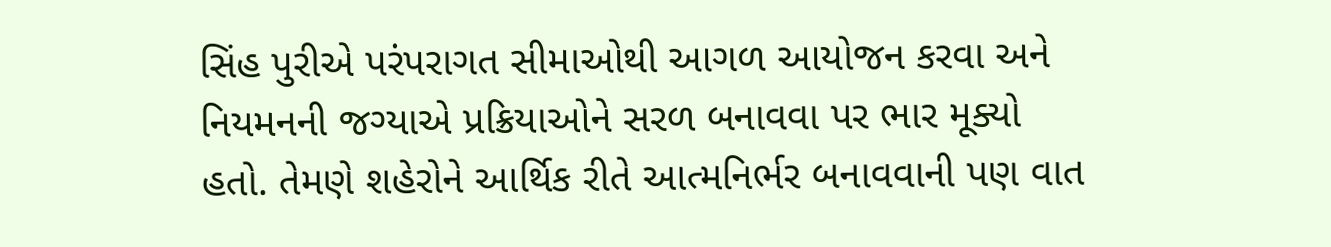સિંહ પુરીએ પરંપરાગત સીમાઓથી આગળ આયોજન કરવા અને નિયમનની જગ્યાએ પ્રક્રિયાઓને સરળ બનાવવા પર ભાર મૂક્યો હતો. તેમણે શહેરોને આર્થિક રીતે આત્મનિર્ભર બનાવવાની પણ વાત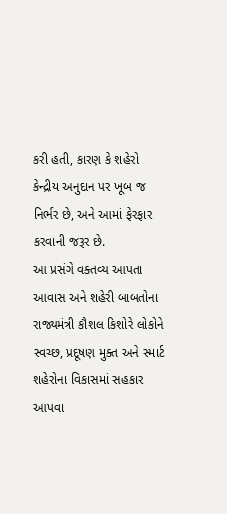કરી હતી, કારણ કે શહેરો કેન્દ્રીય અનુદાન પર ખૂબ જ નિર્ભર છે, અને આમાં ફેરફાર કરવાની જરૂર છે.
આ પ્રસંગે વક્તવ્ય આપતા આવાસ અને શહેરી બાબતોના રાજ્યમંત્રી કૌશલ કિશોરે લોકોને સ્વચ્છ, પ્રદૂષણ મુક્ત અને સ્માર્ટ શહેરોના વિકાસમાં સહકાર આપવા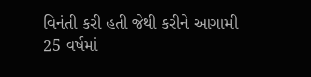વિનંતી કરી હતી જેથી કરીને આગામી 25 વર્ષમાં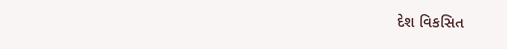દેશ વિકસિત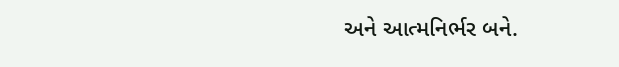અને આત્મનિર્ભર બને.